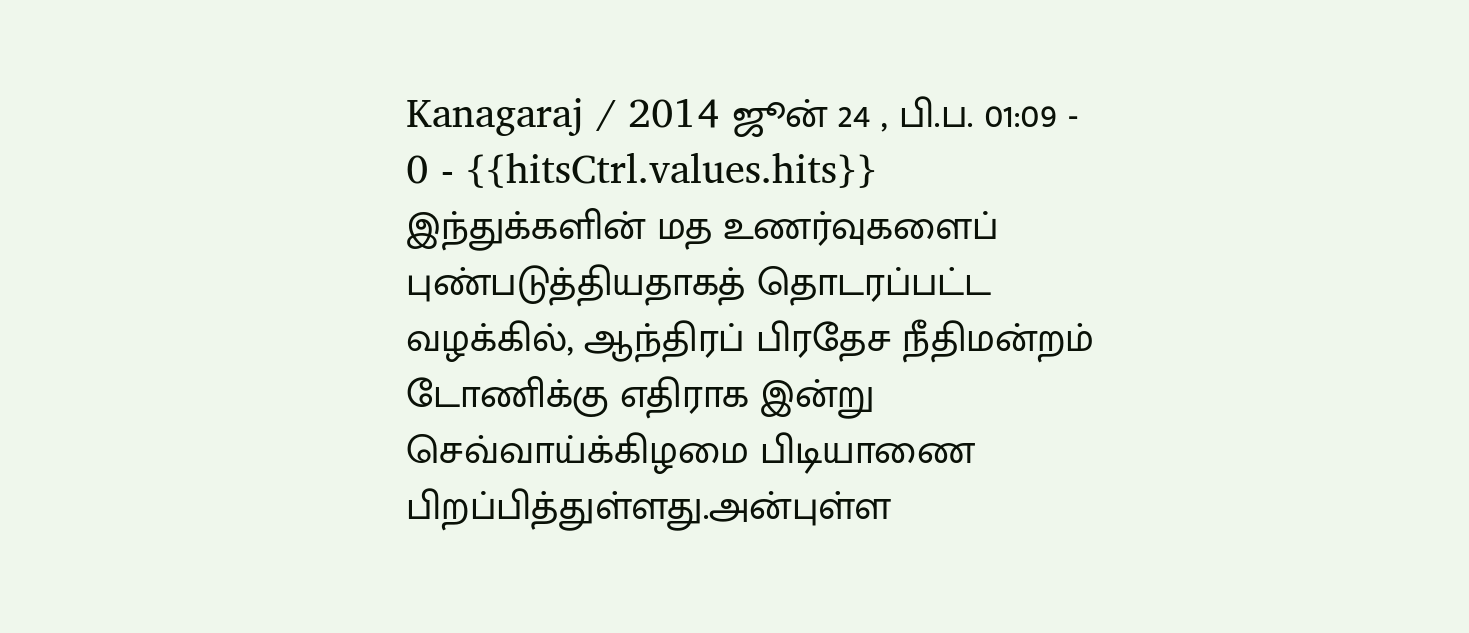Kanagaraj / 2014 ஜூன் 24 , பி.ப. 01:09 - 0 - {{hitsCtrl.values.hits}}
இந்துக்களின் மத உணர்வுகளைப் புண்படுத்தியதாகத் தொடரப்பட்ட வழக்கில், ஆந்திரப் பிரதேச நீதிமன்றம் டோணிக்கு எதிராக இன்று செவ்வாய்க்கிழமை பிடியாணை பிறப்பித்துள்ளது.அன்புள்ள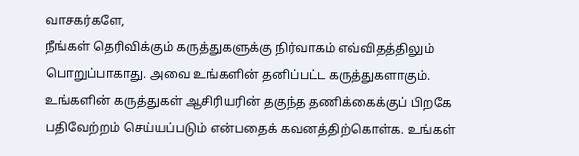வாசகர்களே,
நீங்கள் தெரிவிக்கும் கருத்துகளுக்கு நிர்வாகம் எவ்விதத்திலும் பொறுப்பாகாது. அவை உங்களின் தனிப்பட்ட கருத்துகளாகும். உங்களின் கருத்துகள் ஆசிரியரின் தகுந்த தணிக்கைக்குப் பிறகே பதிவேற்றம் செய்யப்படும் என்பதைக் கவனத்திற்கொள்க. உங்கள்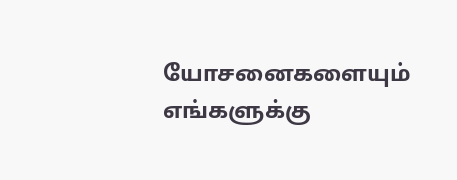யோசனைகளையும் எங்களுக்கு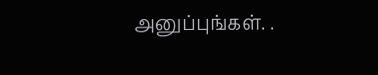அனுப்புங்கள். .